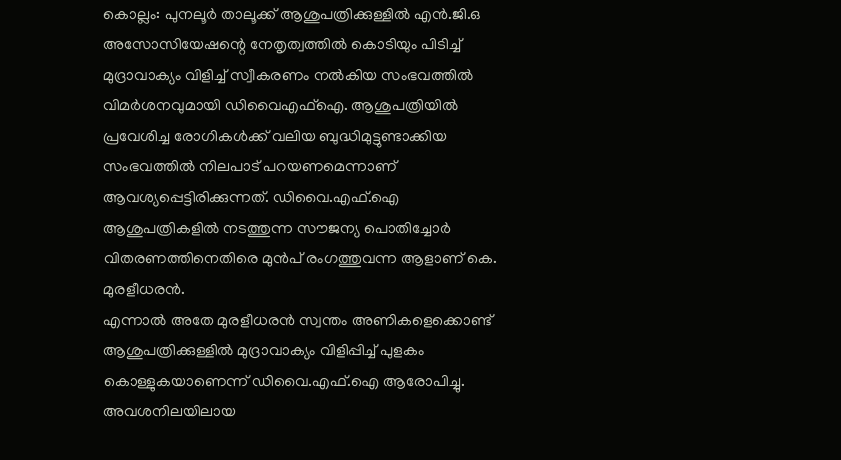കൊല്ലം: പുനലൂർ താലൂക്ക് ആശുപത്രിക്കുള്ളിൽ എൻ.ജി.ഒ അസോസിയേഷന്റെ നേതൃത്വത്തിൽ കൊടിയും പിടിച്ച് മുദ്രാവാക്യം വിളിച്ച് സ്വീകരണം നൽകിയ സംഭവത്തിൽ വിമർശനവുമായി ഡിവൈഎഫ്ഐ. ആശുപത്രിയിൽ പ്രവേശിച്ച രോഗികൾക്ക് വലിയ ബുദ്ധിമുട്ടുണ്ടാക്കിയ സംഭവത്തിൽ നിലപാട് പറയണമെന്നാണ് ആവശ്യപ്പെട്ടിരിക്കുന്നത്. ഡിവൈ.എഫ്.ഐ ആശുപത്രികളിൽ നടത്തുന്ന സൗജന്യ പൊതിച്ചോർ വിതരണത്തിനെതിരെ മുൻപ് രംഗത്തുവന്ന ആളാണ് കെ. മുരളീധരൻ.
എന്നാൽ അതേ മുരളീധരൻ സ്വന്തം അണികളെക്കൊണ്ട് ആശുപത്രിക്കുള്ളിൽ മുദ്രാവാക്യം വിളിപ്പിച്ച് പുളകം കൊള്ളുകയാണെന്ന് ഡിവൈ.എഫ്.ഐ ആരോപിച്ചു. അവശനിലയിലായ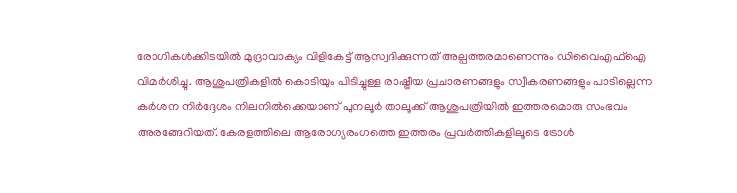രോഗികൾക്കിടയിൽ മുദ്രാവാക്യം വിളികേട്ട് ആസ്വദിക്കുന്നത് അല്പത്തരമാണെന്നും ഡിവൈഎഫ്ഐ വിമർശിച്ചു. ആശുപത്രികളിൽ കൊടിയും പിടിച്ചുള്ള രാഷ്ട്രീയ പ്രചാരണങ്ങളും സ്വീകരണങ്ങളും പാടില്ലെന്ന കർശന നിർദ്ദേശം നിലനിൽക്കെയാണ് പുനലൂർ താലൂക്ക് ആശുപത്രിയിൽ ഇത്തരമൊരു സംഭവം അരങ്ങേറിയത്. കേരളത്തിലെ ആരോഗ്യരംഗത്തെ ഇത്തരം പ്രവർത്തികളിലൂടെ ട്രോൾ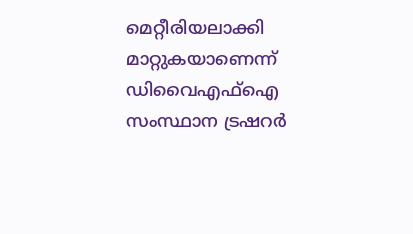മെറ്റീരിയലാക്കി മാറ്റുകയാണെന്ന് ഡിവൈഎഫ്ഐ സംസ്ഥാന ട്രഷറർ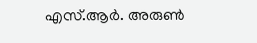എസ്.ആർ. അരുൺ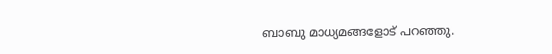ബാബു മാധ്യമങ്ങളോട് പറഞ്ഞു.